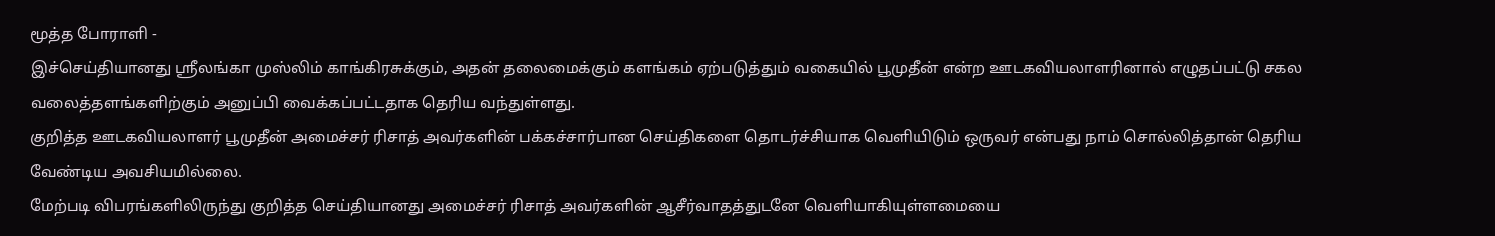மூத்த போராளி -
இச்செய்தியானது ஸ்ரீலங்கா முஸ்லிம் காங்கிரசுக்கும், அதன் தலைமைக்கும் களங்கம் ஏற்படுத்தும் வகையில் பூமுதீன் என்ற ஊடகவியலாளரினால் எழுதப்பட்டு சகல வலைத்தளங்களிற்கும் அனுப்பி வைக்கப்பட்டதாக தெரிய வந்துள்ளது.
குறித்த ஊடகவியலாளர் பூமுதீன் அமைச்சர் ரிசாத் அவர்களின் பக்கச்சார்பான செய்திகளை தொடர்ச்சியாக வெளியிடும் ஒருவர் என்பது நாம் சொல்லித்தான் தெரிய வேண்டிய அவசியமில்லை.
மேற்படி விபரங்களிலிருந்து குறித்த செய்தியானது அமைச்சர் ரிசாத் அவர்களின் ஆசீர்வாதத்துடனே வெளியாகியுள்ளமையை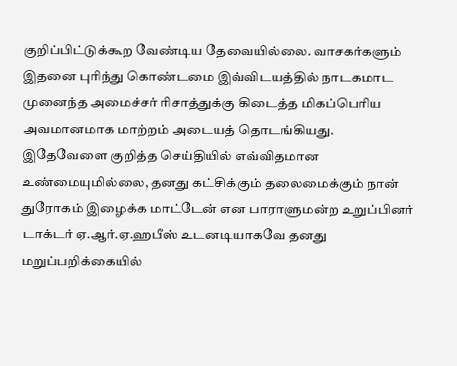குறிப்பிட்டுக்கூற வேண்டிய தேவையில்லை. வாசகர்களும் இதனை புரிந்து கொண்டமை இவ்விடயத்தில் நாடகமாட முனைந்த அமைச்சர் ரிசாத்துக்கு கிடைத்த மிகப்பெரிய அவமானமாக மாற்றம் அடையத் தொடங்கியது.
இதேவேளை குறித்த செய்தியில் எவ்விதமான உண்மையுமில்லை, தனது கட்சிக்கும் தலைமைக்கும் நான் துரோகம் இழைக்க மாட்டேன் என பாராளுமன்ற உறுப்பினர் டாக்டர் ஏ.ஆர்.ஏ.ஹபீஸ் உடனடியாகவே தனது மறுப்பறிக்கையில்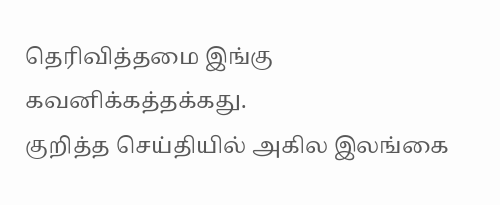தெரிவித்தமை இங்கு கவனிக்கத்தக்கது.
குறித்த செய்தியில் அகில இலங்கை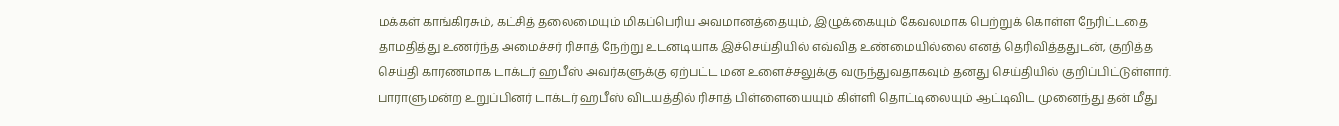மக்கள் காங்கிரசும், கட்சித் தலைமையும் மிகப்பெரிய அவமானத்தையும், இழுக்கையும் கேவலமாக பெற்றுக் கொள்ள நேரிட்டதை தாமதித்து உணர்ந்த அமைச்சர் ரிசாத் நேற்று உடனடியாக இச்செய்தியில் எவ்வித உண்மையில்லை எனத் தெரிவித்ததுடன், குறித்த செய்தி காரணமாக டாக்டர் ஹபீஸ் அவர்களுக்கு ஏற்பட்ட மன உளைச்சலுக்கு வருந்துவதாகவும் தனது செய்தியில் குறிப்பிட்டுள்ளார்.
பாராளுமன்ற உறுப்பினர் டாக்டர் ஹபீஸ் விடயத்தில் ரிசாத் பிள்ளையையும் கிள்ளி தொட்டிலையும் ஆட்டிவிட முனைந்து தன் மீது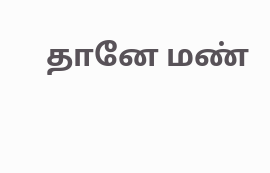தானே மண்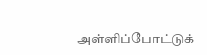அள்ளிப்போட்டுக்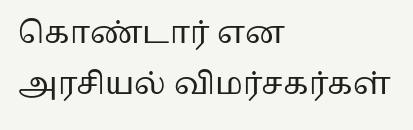கொண்டார் என அரசியல் விமர்சகர்கள்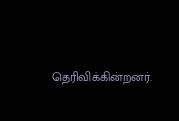தெரிவிக்கின்றனர்.